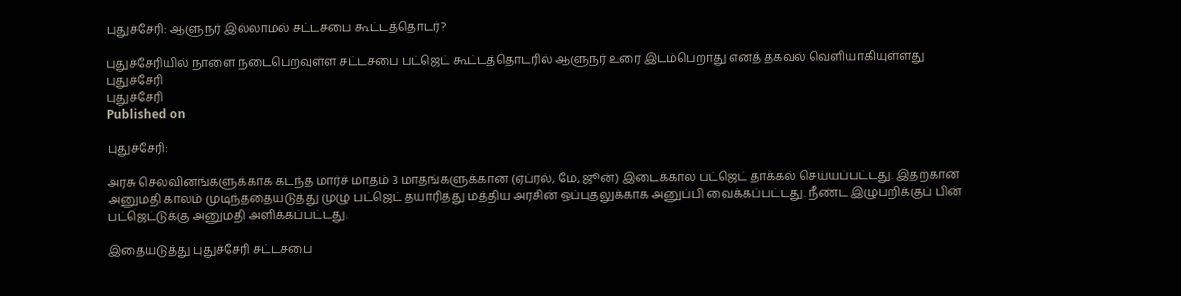புதுச்சேரி: ஆளுநர் இல்லாமல் சட்டசபை கூட்டத்தொடர்?

புதுச்சேரியில் நாளை நடைபெறவுள்ள சட்டசபை பட்ஜெட் கூட்டத்தொடரில் ஆளுநர் உரை இடம்பெறாது எனத் தகவல் வெளியாகியுள்ளது
புதுச்சேரி
புதுச்சேரி
Published on

புதுச்சேரி:

அரசு செலவினங்களுக்காக கடந்த மார்ச் மாதம் 3 மாதங்களுக்கான (ஏப்ரல், மே, ஜூன்) இடைக்கால பட்ஜெட் தாக்கல் செய்யப்பட்டது. இதற்கான அனுமதி காலம் முடிந்ததையடுத்து முழு பட்ஜெட் தயாரித்து மத்திய அரசின் ஒப்புதலுக்காக அனுப்பி வைக்கப்பட்டது. நீண்ட இழுபறிக்குப் பின் பட்ஜெட்டுக்கு அனுமதி அளிக்கப்பட்டது.

இதையடுத்து புதுச்சேரி சட்டசபை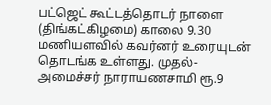பட்ஜெட் கூட்டத்தொடர் நாளை (திங்கட்கிழமை) காலை 9.30 மணியளவில் கவர்னர் உரையுடன் தொடங்க உள்ளது. முதல்-அமைச்சர் நாராயணசாமி ரூ.9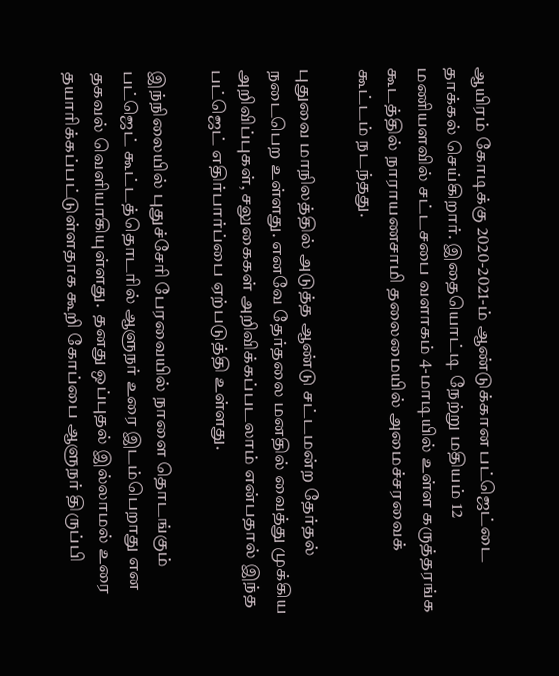ஆயிரம் கோடிக்கு 2020-2021-ம் ஆண்டுக்கான பட்ஜெட்டை தாக்கல் செய்கிறார். இதையொட்டி நேற்று மதியம் 12 மணியளவில் சட்டசபை வளாகம் 4-மாடியில் உள்ள கருத்தரங்க கூடத்தில் நாராயணசாமி தலைமையில் அமைச்சரவைக் கூட்டம் நடந்தது.

புதுவை மாநிலத்தில் அடுத்த ஆண்டு சட்டமன்ற தேர்தல் நடைபெற உள்ளது. எனவே தேர்தலை மனதில் வைத்து முக்கிய அறிவிப்புகள், சலுகைகள் அறிவிக்கப்படலாம் என்பதால் இந்த பட்ஜெட் எதிர்பார்ப்பை ஏற்படுத்தி உள்ளது.

இந்நிலையில் புதுச்சேரி பேரவையில் நாளை தொடங்கும் பட்ஜெட் கூட்டத்தொடரில் ஆளுநர் உரை இடம்பெறாது என தகவல் வெளியாகியுள்ளது.  தனது ஒப்புதல் இல்லாமல் உரை தயாரிக்கப்பட்டுள்ளதாக கூறி கோப்பை ஆளுநர் திருப்பி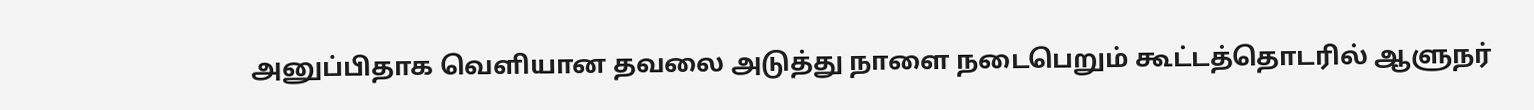அனுப்பிதாக வெளியான தவலை அடுத்து நாளை நடைபெறும் கூட்டத்தொடரில் ஆளுநர்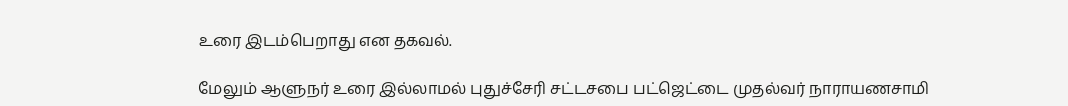உரை இடம்பெறாது என தகவல்.

மேலும் ஆளுநர் உரை இல்லாமல் புதுச்சேரி சட்டசபை பட்ஜெட்டை முதல்வர் நாராயணசாமி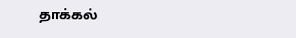தாக்கல்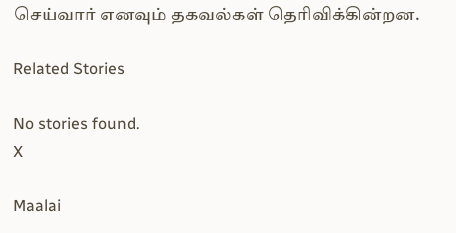செய்வார் எனவும் தகவல்கள் தெரிவிக்கின்றன.

Related Stories

No stories found.
X

Maalai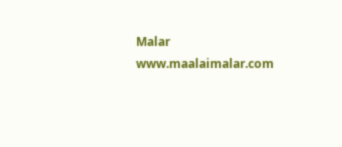Malar
www.maalaimalar.com